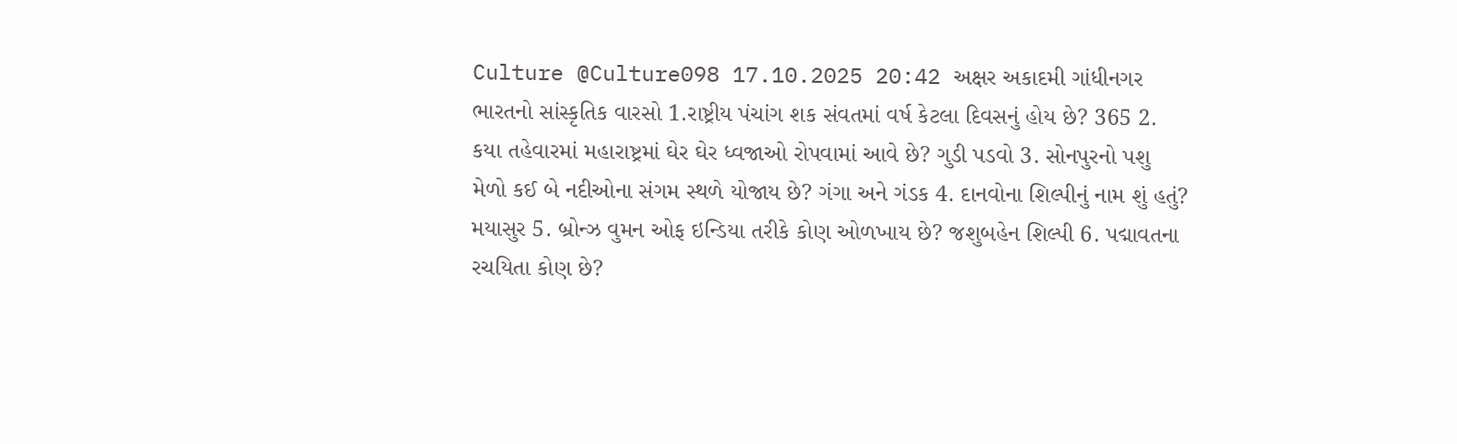Culture @Culture098 17.10.2025 20:42 અક્ષર અકાદમી ગાંધીનગર ભારતનો સાંસ્કૃતિક વારસો 1.રાષ્ટ્રીય પંચાંગ શક સંવતમાં વર્ષ કેટલા દિવસનું હોય છે? 365 2. કયા તહેવારમાં મહારાષ્ટ્રમાં ઘેર ઘેર ધ્વજાઓ રોપવામાં આવે છે? ગુડી પડવો 3. સોનપુરનો પશુ મેળો કઈ બે નદીઓના સંગમ સ્થળે યોજાય છે? ગંગા અને ગંડક 4. દાનવોના શિલ્પીનું નામ શું હતું? મયાસુર 5. બ્રોન્ઝ વુમન ઓફ ઇન્ડિયા તરીકે કોણ ઓળખાય છે? જશુબહેન શિલ્પી 6. પદ્માવતના રચયિતા કોણ છે?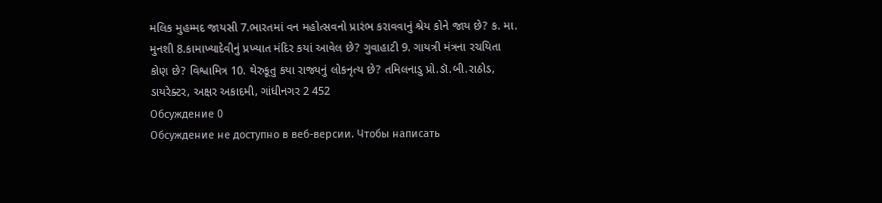મલિક મુહમ્મદ જાયસી 7.ભારતમાં વન મહોત્સવનો પ્રારંભ કરાવવાનું શ્રેય કોને જાય છે? ક. મા. મુનશી 8.કામાખ્યાદેવીનું પ્રખ્યાત મંદિર કયાં આવેલ છે? ગુવાહાટી 9. ગાયત્રી મંત્રના રચયિતા કોણ છે? વિશ્વામિત્ર 10. થેરુકૂતુ કયા રાજ્યનું લોકનૃત્ય છે? તમિલનાડુ પ્રો.ડૉ.બી.રાઠોડ, ડાયરેક્ટર, અક્ષર અકાદમી, ગાંધીનગર 2 452
Обсуждение 0
Обсуждение не доступно в веб-версии. Чтобы написать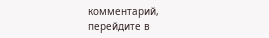комментарий, перейдите в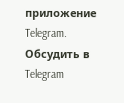приложение Telegram.
Обсудить в Telegram